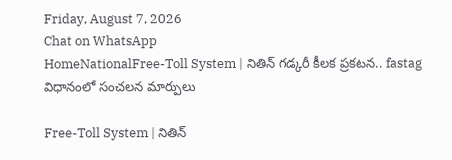Friday, August 7, 2026
Chat on WhatsApp
HomeNationalFree-Toll System | నితిన్ గడ్కరీ కీలక ప్రకటన.. fastag విధానంలో సంచలన మార్పులు

Free-Toll System | నితిన్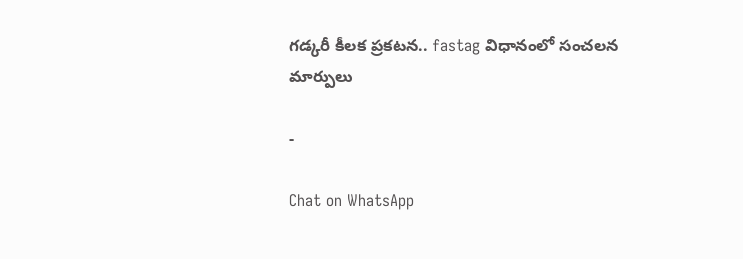గడ్కరీ కీలక ప్రకటన.. fastag విధానంలో సంచలన మార్పులు

-

Chat on WhatsApp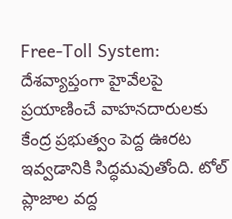Free-Toll System: దేశవ్యాప్తంగా హైవేలపై ప్రయాణించే వాహనదారులకు కేంద్ర ప్రభుత్వం పెద్ద ఊరట ఇవ్వడానికి సిద్ధమవుతోంది. టోల్ ప్లాజాల వద్ద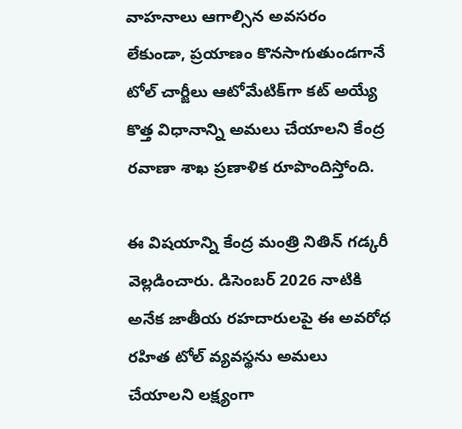వాహనాలు ఆగాల్సిన అవసరం లేకుండా, ప్రయాణం కొనసాగుతుండగానే టోల్ చార్జీలు ఆటోమేటిక్‌గా కట్ అయ్యే కొత్త విధానాన్ని అమలు చేయాలని కేంద్ర రవాణా శాఖ ప్రణాళిక రూపొందిస్తోంది.

ఈ విషయాన్ని కేంద్ర మంత్రి నితిన్ గడ్కరీ వెల్లడించారు. డిసెంబర్ 2026 నాటికి అనేక జాతీయ రహదారులపై ఈ అవరోధ రహిత టోల్ వ్యవస్థను అమలు చేయాలని లక్ష్యంగా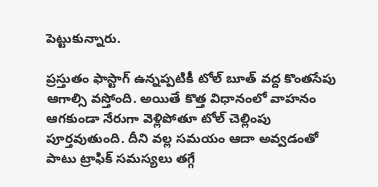పెట్టుకున్నారు.

ప్రస్తుతం ఫాస్టాగ్ ఉన్నప్పటికీ టోల్ బూత్ వద్ద కొంతసేపు ఆగాల్సి వస్తోంది. అయితే కొత్త విధానంలో వాహనం ఆగకుండా నేరుగా వెళ్లిపోతూ టోల్ చెల్లింపు పూర్తవుతుంది. దీని వల్ల సమయం ఆదా అవ్వడంతో పాటు ట్రాఫిక్ సమస్యలు తగ్గే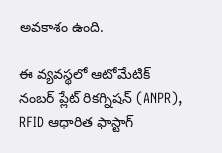అవకాశం ఉంది.

ఈ వ్యవస్థలో ఆటోమేటిక్ నంబర్ ప్లేట్ రికగ్నిషన్ (ANPR), RFID ఆధారిత ఫాస్టాగ్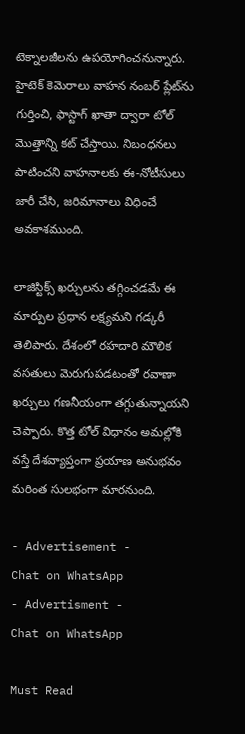టెక్నాలజీలను ఉపయోగించనున్నారు. హైటెక్ కెమెరాలు వాహన నంబర్ ప్లేట్‌ను గుర్తించి, ఫాస్టాగ్ ఖాతా ద్వారా టోల్ మొత్తాన్ని కట్ చేస్తాయి. నిబంధనలు పాటించని వాహనాలకు ఈ-నోటీసులు జారీ చేసి, జరిమానాలు విధించే అవకాశముంది.

లాజిస్టిక్స్ ఖర్చులను తగ్గించడమే ఈ మార్పుల ప్రధాన లక్ష్యమని గడ్కరీ తెలిపారు. దేశంలో రహదారి మౌలిక వసతులు మెరుగుపడటంతో రవాణా ఖర్చులు గణనీయంగా తగ్గుతున్నాయని చెప్పారు. కొత్త టోల్ విధానం అమల్లోకి వస్తే దేశవ్యాప్తంగా ప్రయాణ అనుభవం మరింత సులభంగా మారనుంది.

- Advertisement -
Chat on WhatsApp
- Advertisment -
Chat on WhatsApp

Must Read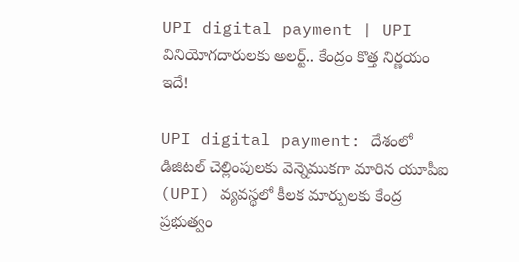UPI digital payment | UPI వినియోగదారులకు అలర్ట్.. కేంద్రం కొత్త నిర్ణయం ఇదే!

UPI digital payment: దేశంలో డిజిటల్ చెల్లింపులకు వెన్నెముకగా మారిన యూపీఐ (UPI) వ్యవస్థలో కీలక మార్పులకు కేంద్ర ప్రభుత్వం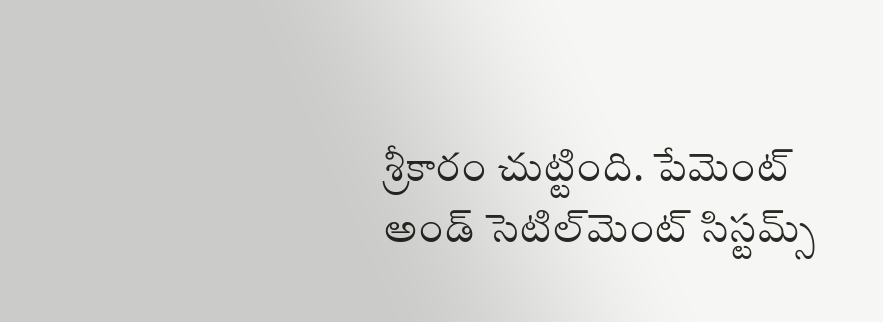శ్రీకారం చుట్టింది. పేమెంట్ అండ్ సెటిల్‌మెంట్ సిస్టమ్స్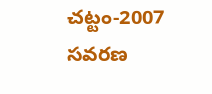చట్టం-2007 సవరణ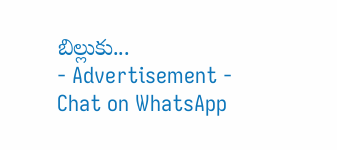బిల్లుకు...
- Advertisement -
Chat on WhatsApp